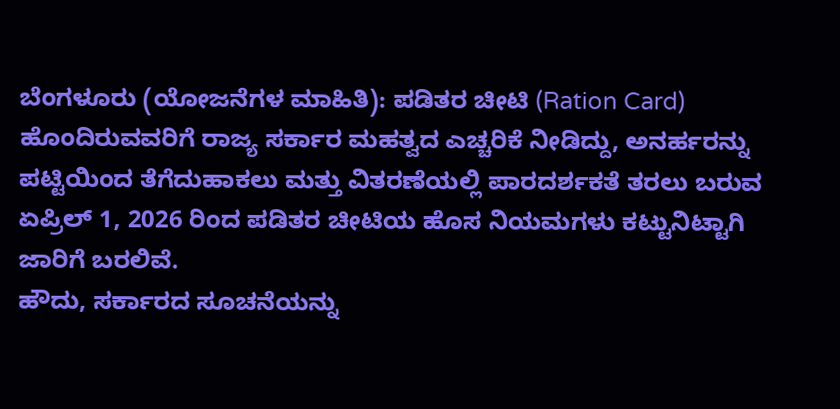ಬೆಂಗಳೂರು (ಯೋಜನೆಗಳ ಮಾಹಿತಿ): ಪಡಿತರ ಚೀಟಿ (Ration Card) ಹೊಂದಿರುವವರಿಗೆ ರಾಜ್ಯ ಸರ್ಕಾರ ಮಹತ್ವದ ಎಚ್ಚರಿಕೆ ನೀಡಿದ್ದು, ಅನರ್ಹರನ್ನು ಪಟ್ಟಿಯಿಂದ ತೆಗೆದುಹಾಕಲು ಮತ್ತು ವಿತರಣೆಯಲ್ಲಿ ಪಾರದರ್ಶಕತೆ ತರಲು ಬರುವ ಏಪ್ರಿಲ್ 1, 2026 ರಿಂದ ಪಡಿತರ ಚೀಟಿಯ ಹೊಸ ನಿಯಮಗಳು ಕಟ್ಟುನಿಟ್ಟಾಗಿ ಜಾರಿಗೆ ಬರಲಿವೆ.
ಹೌದು, ಸರ್ಕಾರದ ಸೂಚನೆಯನ್ನು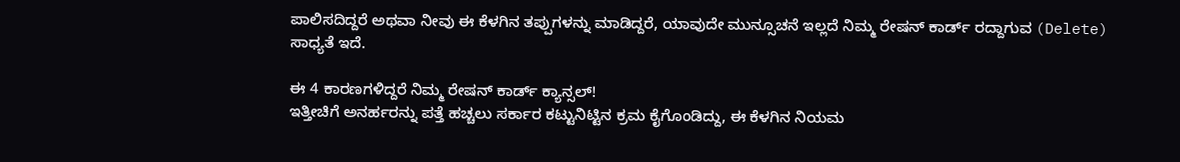ಪಾಲಿಸದಿದ್ದರೆ ಅಥವಾ ನೀವು ಈ ಕೆಳಗಿನ ತಪ್ಪುಗಳನ್ನು ಮಾಡಿದ್ದರೆ, ಯಾವುದೇ ಮುನ್ಸೂಚನೆ ಇಲ್ಲದೆ ನಿಮ್ಮ ರೇಷನ್ ಕಾರ್ಡ್ ರದ್ದಾಗುವ (Delete) ಸಾಧ್ಯತೆ ಇದೆ.

ಈ 4 ಕಾರಣಗಳಿದ್ದರೆ ನಿಮ್ಮ ರೇಷನ್ ಕಾರ್ಡ್ ಕ್ಯಾನ್ಸಲ್!
ಇತ್ತೀಚಿಗೆ ಅನರ್ಹರನ್ನು ಪತ್ತೆ ಹಚ್ಚಲು ಸರ್ಕಾರ ಕಟ್ಟುನಿಟ್ಟಿನ ಕ್ರಮ ಕೈಗೊಂಡಿದ್ದು, ಈ ಕೆಳಗಿನ ನಿಯಮ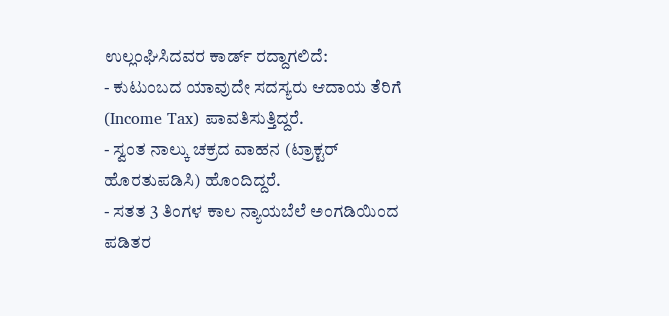ಉಲ್ಲಂಘಿಸಿದವರ ಕಾರ್ಡ್ ರದ್ದಾಗಲಿದೆ:
- ಕುಟುಂಬದ ಯಾವುದೇ ಸದಸ್ಯರು ಆದಾಯ ತೆರಿಗೆ (Income Tax) ಪಾವತಿಸುತ್ತಿದ್ದರೆ.
- ಸ್ವಂತ ನಾಲ್ಕು ಚಕ್ರದ ವಾಹನ (ಟ್ರಾಕ್ಟರ್ ಹೊರತುಪಡಿಸಿ) ಹೊಂದಿದ್ದರೆ.
- ಸತತ 3 ತಿಂಗಳ ಕಾಲ ನ್ಯಾಯಬೆಲೆ ಅಂಗಡಿಯಿಂದ ಪಡಿತರ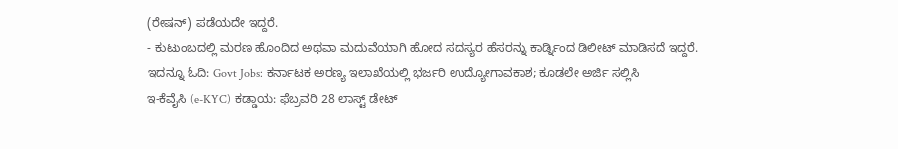(ರೇಷನ್) ಪಡೆಯದೇ ಇದ್ದರೆ.
- ಕುಟುಂಬದಲ್ಲಿ ಮರಣ ಹೊಂದಿದ ಅಥವಾ ಮದುವೆಯಾಗಿ ಹೋದ ಸದಸ್ಯರ ಹೆಸರನ್ನು ಕಾರ್ಡ್ನಿಂದ ಡಿಲೀಟ್ ಮಾಡಿಸದೆ ಇದ್ದರೆ.
ಇದನ್ನೂ ಓದಿ: Govt Jobs: ಕರ್ನಾಟಕ ಅರಣ್ಯ ಇಲಾಖೆಯಲ್ಲಿ ಭರ್ಜರಿ ಉದ್ಯೋಗಾವಕಾಶ; ಕೂಡಲೇ ಅರ್ಜಿ ಸಲ್ಲಿಸಿ
ಇ-ಕೆವೈಸಿ (e-KYC) ಕಡ್ಡಾಯ: ಫೆಬ್ರವರಿ 28 ಲಾಸ್ಟ್ ಡೇಟ್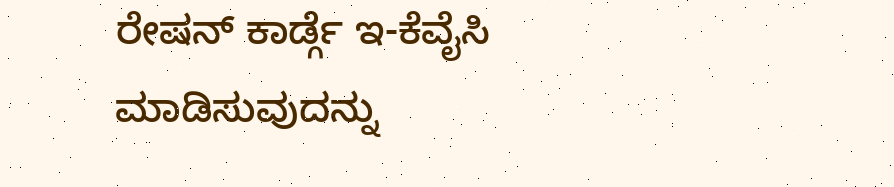ರೇಷನ್ ಕಾರ್ಡ್ಗೆ ಇ-ಕೆವೈಸಿ ಮಾಡಿಸುವುದನ್ನು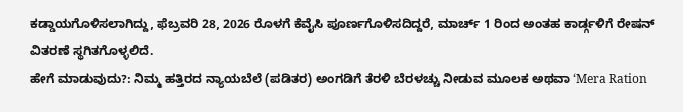ಕಡ್ಡಾಯಗೊಳಿಸಲಾಗಿದ್ದು, ಫೆಬ್ರವರಿ 28, 2026 ರೊಳಗೆ ಕೆವೈಸಿ ಪೂರ್ಣಗೊಳಿಸದಿದ್ದರೆ, ಮಾರ್ಚ್ 1 ರಿಂದ ಅಂತಹ ಕಾರ್ಡ್ಗಳಿಗೆ ರೇಷನ್ ವಿತರಣೆ ಸ್ಥಗಿತಗೊಳ್ಳಲಿದೆ.
ಹೇಗೆ ಮಾಡುವುದು?: ನಿಮ್ಮ ಹತ್ತಿರದ ನ್ಯಾಯಬೆಲೆ (ಪಡಿತರ) ಅಂಗಡಿಗೆ ತೆರಳಿ ಬೆರಳಚ್ಚು ನೀಡುವ ಮೂಲಕ ಅಥವಾ ‘Mera Ration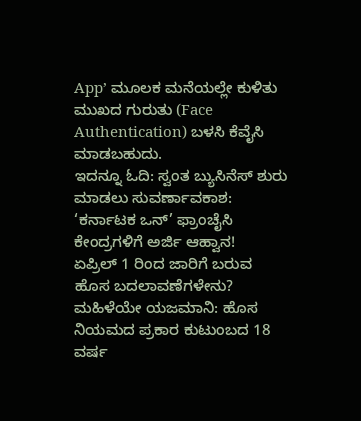App’ ಮೂಲಕ ಮನೆಯಲ್ಲೇ ಕುಳಿತು ಮುಖದ ಗುರುತು (Face Authentication) ಬಳಸಿ ಕೆವೈಸಿ ಮಾಡಬಹುದು.
ಇದನ್ನೂ ಓದಿ: ಸ್ವಂತ ಬ್ಯುಸಿನೆಸ್ ಶುರು ಮಾಡಲು ಸುವರ್ಣಾವಕಾಶ: ‘ಕರ್ನಾಟಕ ಒನ್’ ಫ್ರಾಂಚೈಸಿ ಕೇಂದ್ರಗಳಿಗೆ ಅರ್ಜಿ ಆಹ್ವಾನ!
ಏಪ್ರಿಲ್ 1 ರಿಂದ ಜಾರಿಗೆ ಬರುವ ಹೊಸ ಬದಲಾವಣೆಗಳೇನು?
ಮಹಿಳೆಯೇ ಯಜಮಾನಿ: ಹೊಸ ನಿಯಮದ ಪ್ರಕಾರ ಕುಟುಂಬದ 18 ವರ್ಷ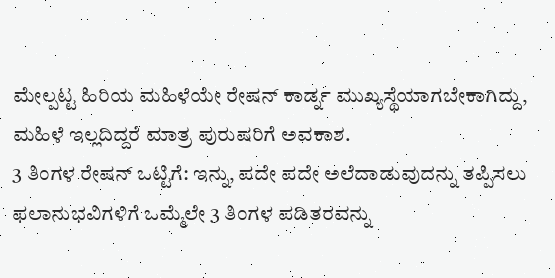ಮೇಲ್ಪಟ್ಟ ಹಿರಿಯ ಮಹಿಳೆಯೇ ರೇಷನ್ ಕಾರ್ಡ್ನ ಮುಖ್ಯಸ್ಥೆಯಾಗಬೇಕಾಗಿದ್ದು, ಮಹಿಳೆ ಇಲ್ಲದಿದ್ದರೆ ಮಾತ್ರ ಪುರುಷರಿಗೆ ಅವಕಾಶ.
3 ತಿಂಗಳ ರೇಷನ್ ಒಟ್ಟಿಗೆ: ಇನ್ನು, ಪದೇ ಪದೇ ಅಲೆದಾಡುವುದನ್ನು ತಪ್ಪಿಸಲು ಫಲಾನುಭವಿಗಳಿಗೆ ಒಮ್ಮೆಲೇ 3 ತಿಂಗಳ ಪಡಿತರವನ್ನು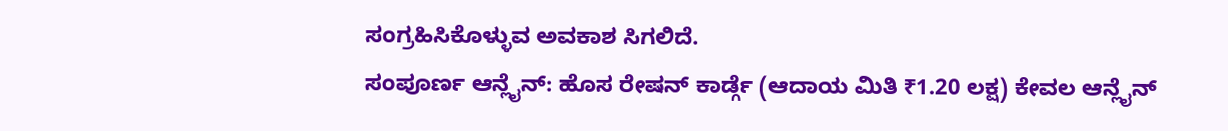ಸಂಗ್ರಹಿಸಿಕೊಳ್ಳುವ ಅವಕಾಶ ಸಿಗಲಿದೆ.
ಸಂಪೂರ್ಣ ಆನ್ಲೈನ್: ಹೊಸ ರೇಷನ್ ಕಾರ್ಡ್ಗೆ (ಆದಾಯ ಮಿತಿ ₹1.20 ಲಕ್ಷ) ಕೇವಲ ಆನ್ಲೈನ್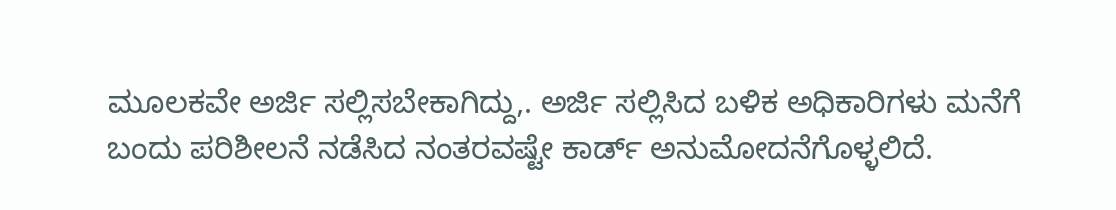ಮೂಲಕವೇ ಅರ್ಜಿ ಸಲ್ಲಿಸಬೇಕಾಗಿದ್ದು,. ಅರ್ಜಿ ಸಲ್ಲಿಸಿದ ಬಳಿಕ ಅಧಿಕಾರಿಗಳು ಮನೆಗೆ ಬಂದು ಪರಿಶೀಲನೆ ನಡೆಸಿದ ನಂತರವಷ್ಟೇ ಕಾರ್ಡ್ ಅನುಮೋದನೆಗೊಳ್ಳಲಿದೆ.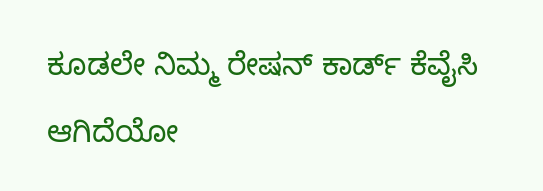ಕೂಡಲೇ ನಿಮ್ಮ ರೇಷನ್ ಕಾರ್ಡ್ ಕೆವೈಸಿ ಆಗಿದೆಯೋ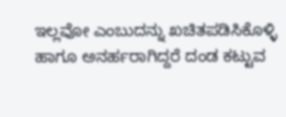ಇಲ್ಲವೋ ಎಂಬುದನ್ನು ಖಚಿತಪಡಿಸಿಕೊಳ್ಳಿ ಹಾಗೂ ಅನರ್ಹರಾಗಿದ್ದರೆ ದಂಡ ಕಟ್ಟುವ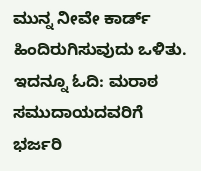ಮುನ್ನ ನೀವೇ ಕಾರ್ಡ್ ಹಿಂದಿರುಗಿಸುವುದು ಒಳಿತು.
ಇದನ್ನೂ ಓದಿ: ಮರಾಠ ಸಮುದಾಯದವರಿಗೆ ಭರ್ಜರಿ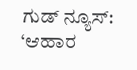ಗುಡ್ ನ್ಯೂಸ್: ‘ಆಹಾರ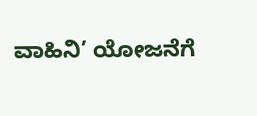ವಾಹಿನಿ’ ಯೋಜನೆಗೆ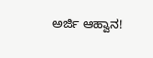ಅರ್ಜಿ ಆಹ್ವಾನ!